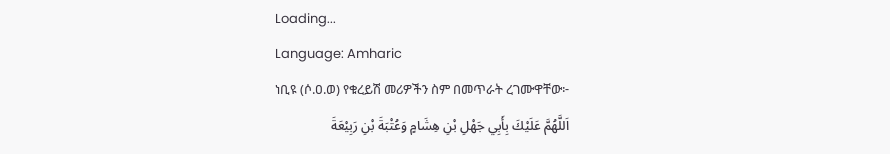Loading...
Language: Amharic
ነቢዩ (ሶ.ዐ.ወ) የቁረይሽ መሪዎችን ስም በመጥራት ረገሙዋቸው፦
اَللَّهُمَّ عَلَيْكَ بِأَبِي جَهْلِ بْنِ هِشَامٍ وَعُتْبَةَ بْنِ رَبِيْعَةَ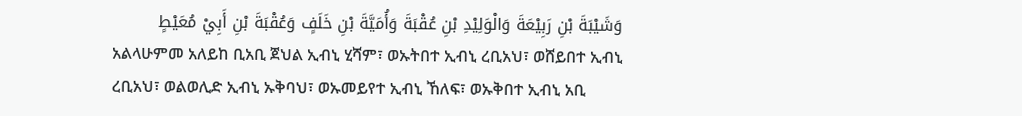وَشَيْبَةَ بْنِ رَبِيْعَةَ وَالْوَلِيْدِ بْنِ عُقْبَةَ وَأُمَيَّةَ بْنِ خَلَفٍ وَعُقْبَةَ بْنِ أَبِيْ مُعَيْطٍ
አልላሁምመ አለይከ ቢአቢ ጀህል ኢብኒ ሂሻም፣ ወኡትበተ ኢብኒ ረቢአህ፣ ወሸይበተ ኢብኒ ረቢአህ፣ ወልወሊድ ኢብኒ ኡቅባህ፣ ወኡመይየተ ኢብኒ ኸለፍ፣ ወኡቅበተ ኢብኒ አቢ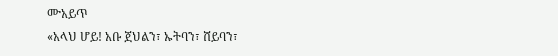ሙአይጥ
«አላህ ሆይ! አቡ ጀህልን፣ ኡትባን፣ ሸይባን፣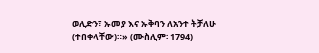ወሊድን፣ ኡመያ እና ኡቅባን ለአንተ ትቻለሁ (ተበቀላቸው)።» (ሙስሊም፡ 1794)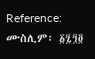Reference: ሙስሊም፡ ፩፯፺፬